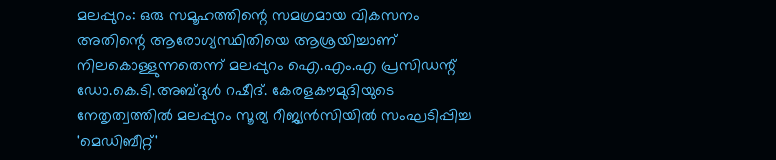മലപ്പുറം: ഒരു സമൂഹത്തിന്റെ സമഗ്രമായ വികസനം അതിന്റെ ആരോഗ്യസ്ഥിതിയെ ആശ്രയിച്ചാണ് നിലകൊള്ളുന്നതെന്ന് മലപ്പുറം ഐ.എം.എ പ്രസിഡന്റ് ഡോ.കെ.ടി.അബ്ദുൾ റഷീദ്. കേരളകൗമുദിയുടെ നേതൃത്വത്തിൽ മലപ്പുറം സൂര്യ റീജ്യൻസിയിൽ സംഘടിപ്പിച്ച 'മെഡിബീറ്റ്'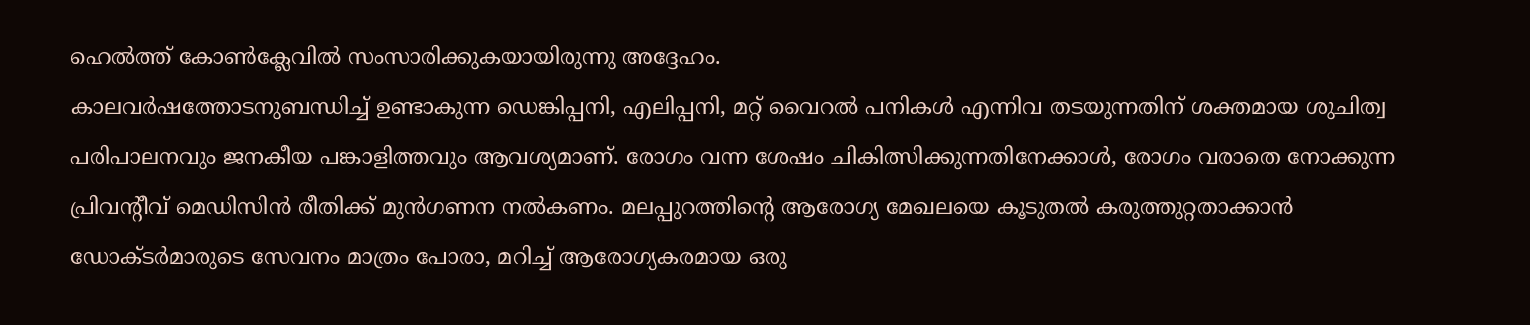ഹെൽത്ത് കോൺക്ലേവിൽ സംസാരിക്കുകയായിരുന്നു അദ്ദേഹം.
കാലവർഷത്തോടനുബന്ധിച്ച് ഉണ്ടാകുന്ന ഡെങ്കിപ്പനി, എലിപ്പനി, മറ്റ് വൈറൽ പനികൾ എന്നിവ തടയുന്നതിന് ശക്തമായ ശുചിത്വ പരിപാലനവും ജനകീയ പങ്കാളിത്തവും ആവശ്യമാണ്. രോഗം വന്ന ശേഷം ചികിത്സിക്കുന്നതിനേക്കാൾ, രോഗം വരാതെ നോക്കുന്ന പ്രിവന്റീവ് മെഡിസിൻ രീതിക്ക് മുൻഗണന നൽകണം. മലപ്പുറത്തിന്റെ ആരോഗ്യ മേഖലയെ കൂടുതൽ കരുത്തുറ്റതാക്കാൻ ഡോക്ടർമാരുടെ സേവനം മാത്രം പോരാ, മറിച്ച് ആരോഗ്യകരമായ ഒരു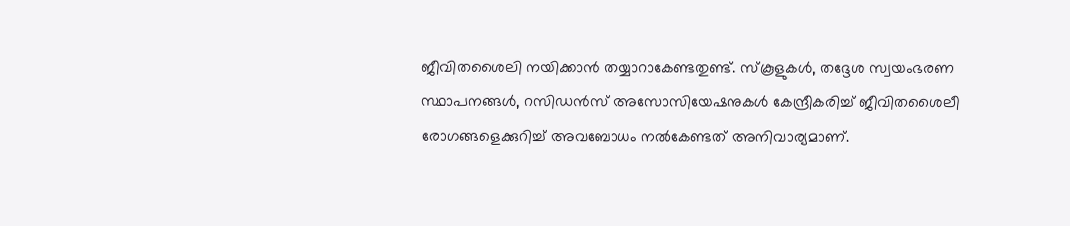ജീവിതശൈലി നയിക്കാൻ തയ്യാറാകേണ്ടതുണ്ട്. സ്കൂളുകൾ, തദ്ദേശ സ്വയംഭരണ സ്ഥാപനങ്ങൾ, റസിഡൻസ് അസോസിയേഷനുകൾ കേന്ദ്രീകരിച്ച് ജീവിതശൈലീ രോഗങ്ങളെക്കുറിച്ച് അവബോധം നൽകേണ്ടത് അനിവാര്യമാണ്.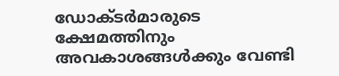ഡോക്ടർമാരുടെ ക്ഷേമത്തിനും അവകാശങ്ങൾക്കും വേണ്ടി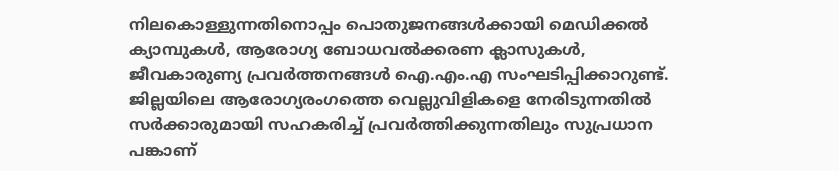നിലകൊള്ളുന്നതിനൊപ്പം പൊതുജനങ്ങൾക്കായി മെഡിക്കൽ ക്യാമ്പുകൾ, ആരോഗ്യ ബോധവൽക്കരണ ക്ലാസുകൾ, ജീവകാരുണ്യ പ്രവർത്തനങ്ങൾ ഐ.എം.എ സംഘടിപ്പിക്കാറുണ്ട്. ജില്ലയിലെ ആരോഗ്യരംഗത്തെ വെല്ലുവിളികളെ നേരിടുന്നതിൽ സർക്കാരുമായി സഹകരിച്ച് പ്രവർത്തിക്കുന്നതിലും സുപ്രധാന പങ്കാണ്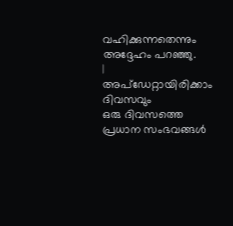വഹിക്കുന്നതെന്നും അദ്ദേഹം പറഞ്ഞു.
|
അപ്ഡേറ്റായിരിക്കാം ദിവസവും
ഒരു ദിവസത്തെ പ്രധാന സംഭവങ്ങൾ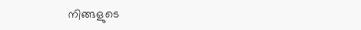നിങ്ങളുടെ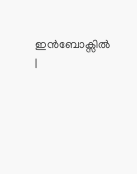ഇൻബോക്സിൽ |